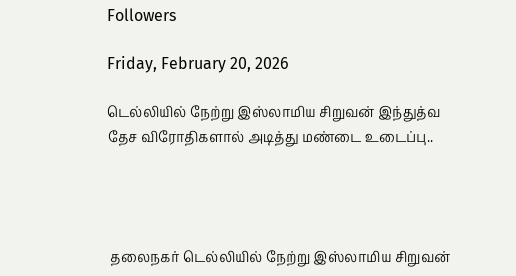Followers

Friday, February 20, 2026

டெல்லியில் நேற்று இஸ்லாமிய சிறுவன் இந்துத்வ தேச விரோதிகளால் அடித்து மண்டை உடைப்பு..




 தலைநகர் டெல்லியில் நேற்று இஸ்லாமிய சிறுவன்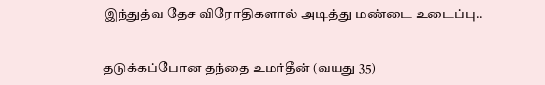இந்துத்வ தேச விரோதிகளால் அடித்து மண்டை உடைப்பு..


தடுக்கப்போன தந்தை உமர்தீன் (வயது 35)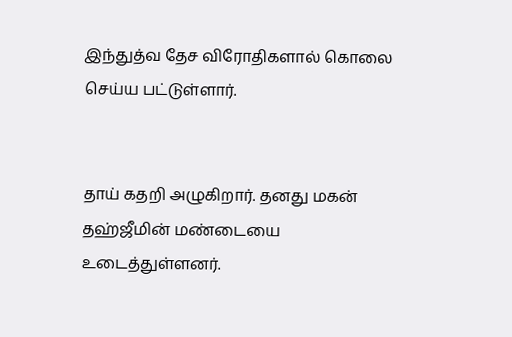இந்துத்வ தேச விரோதிகளால் கொலை செய்ய பட்டுள்ளார்.


தாய் கதறி அழுகிறார். தனது மகன் தஹ்ஜீமின் மண்டையை உடைத்துள்ளனர்.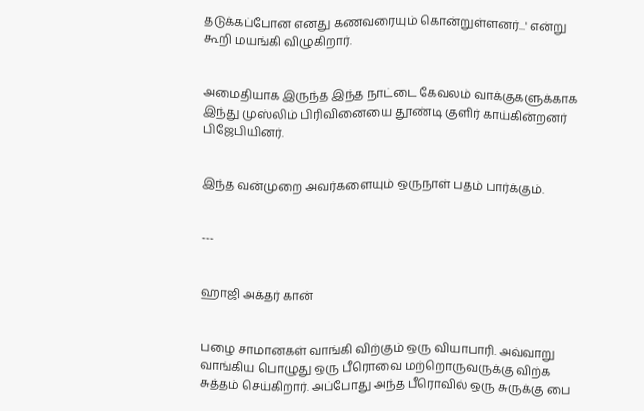தடுக்கப்போன எனது கணவரையும் கொன்றுள்ளனர்...' என்று கூறி மயங்கி விழுகிறார்.


அமைதியாக இருந்த இந்த நாட்டை கேவலம் வாக்குகளுக்காக இந்து முஸ்லிம் பிரிவினையை தூண்டி குளிர் காய்கின்றனர் பிஜேபியினர்.


இந்த வன்முறை அவர்களையும் ஒருநாள் பதம் பார்க்கும்.


---


ஹாஜி அக்தர் கான்


பழை சாமானகள் வாங்கி விற்கும் ஒரு வியாபாரி. அவ்வாறு வாங்கிய பொழுது ஒரு பீரொவை மற்றொருவருக்கு விற்க சுத்தம் செய்கிறார். அப்போது அந்த பீரொவில் ஒரு சுருக்கு பை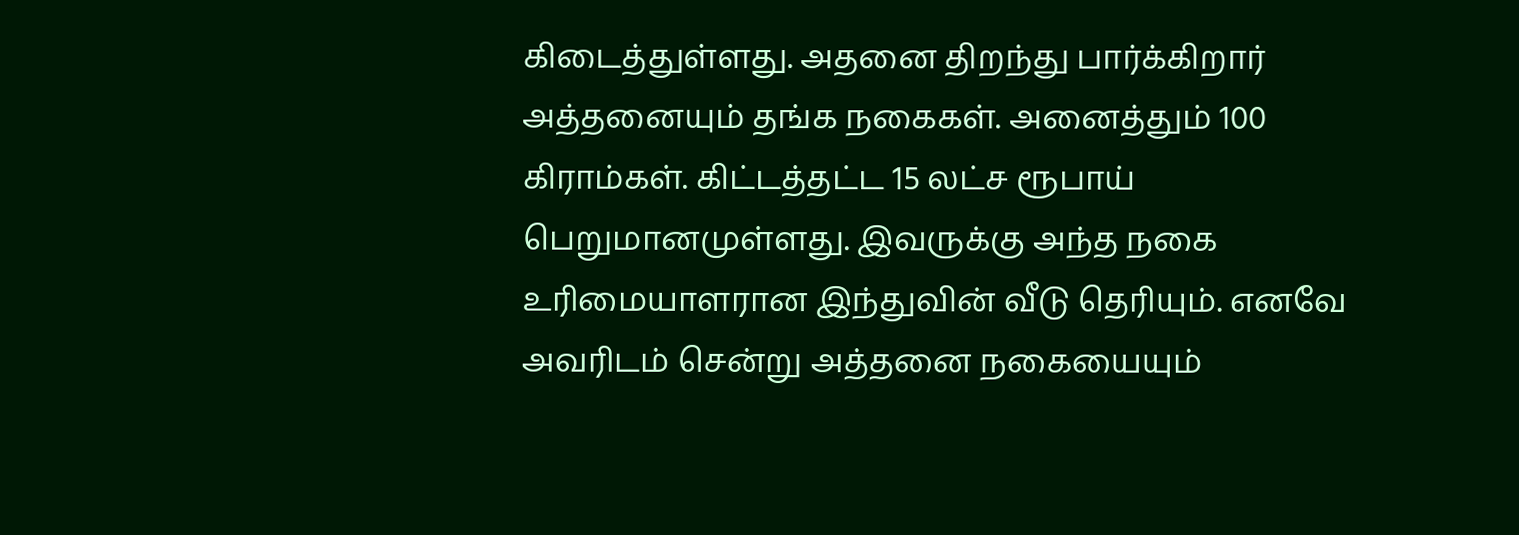கிடைத்துள்ளது. அதனை திறந்து பார்க்கிறார் அத்தனையும் தங்க நகைகள். அனைத்தும் 100 கிராம்கள். கிட்டத்தட்ட 15 லட்ச ரூபாய் பெறுமானமுள்ளது. இவருக்கு அந்த நகை உரிமையாளரான இந்துவின் வீடு தெரியும். எனவே அவரிடம் சென்று அத்தனை நகையையும்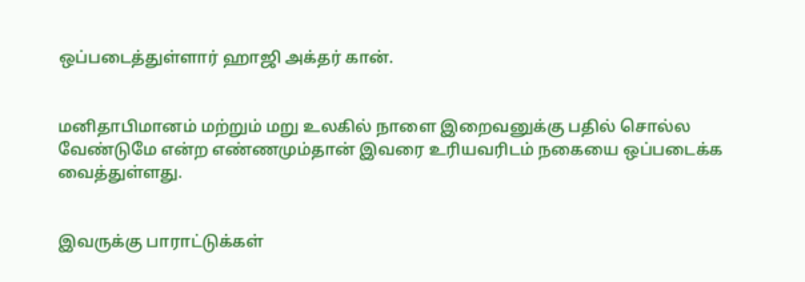ஒப்படைத்துள்ளார் ஹாஜி அக்தர் கான்.


மனிதாபிமானம் மற்றும் மறு உலகில் நாளை இறைவனுக்கு பதில் சொல்ல வேண்டுமே என்ற எண்ணமும்தான் இவரை உரியவரிடம் நகையை ஒப்படைக்க வைத்துள்ளது.


இவருக்கு பாராட்டுக்கள்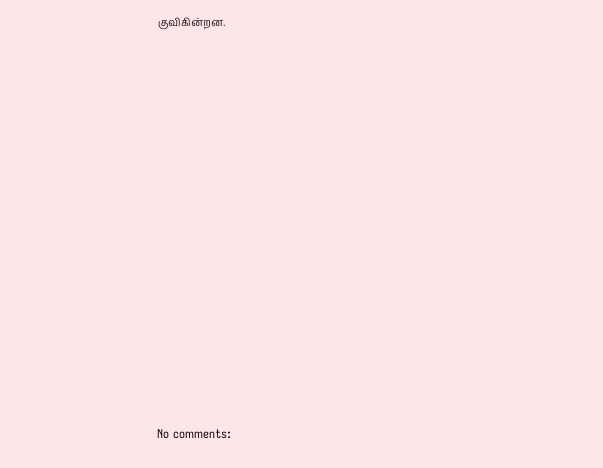குவிகின்றன.















No comments: